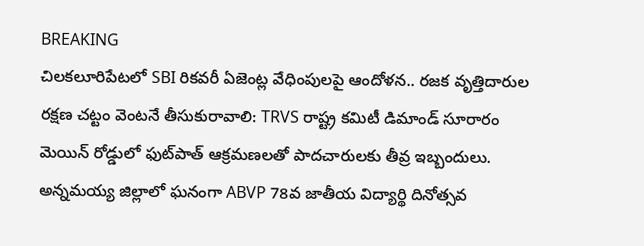BREAKING
చిలకలూరిపేటలో SBI రికవరీ ఏజెంట్ల వేధింపులపై ఆందోళన.. రజక వృత్తిదారుల రక్షణ చట్టం వెంటనే తీసుకురావాలి: TRVS రాష్ట్ర కమిటీ డిమాండ్ సూరారం మెయిన్ రోడ్డులో ఫుట్‌పాత్ ఆక్రమణలతో పాదచారులకు తీవ్ర ఇబ్బందులు. అన్నమయ్య జిల్లాలో ఘనంగా ABVP 78వ జాతీయ విద్యార్థి దినోత్సవ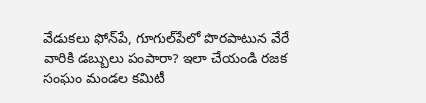వేడుకలు ఫోన్‌పే, గూగుల్‌పేలో పొరపాటున వేరే వారికి డబ్బులు పంపారా? ఇలా చేయండి రజక సంఘం మండల కమిటీ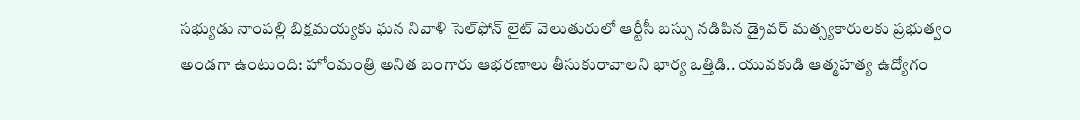సభ్యుడు నాంపల్లి బిక్షమయ్యకు ఘన నివాళి సెల్‌ఫోన్ లైట్ వెలుతురులో ఆర్టీసీ బస్సు నడిపిన డ్రైవర్ మత్స్యకారులకు ప్రభుత్వం అండగా ఉంటుంది: హోంమంత్రి అనిత బంగారు ఆభరణాలు తీసుకురావాలని భార్య ఒత్తిడి.. యువకుడి ఆత్మహత్య ఉద్యోగం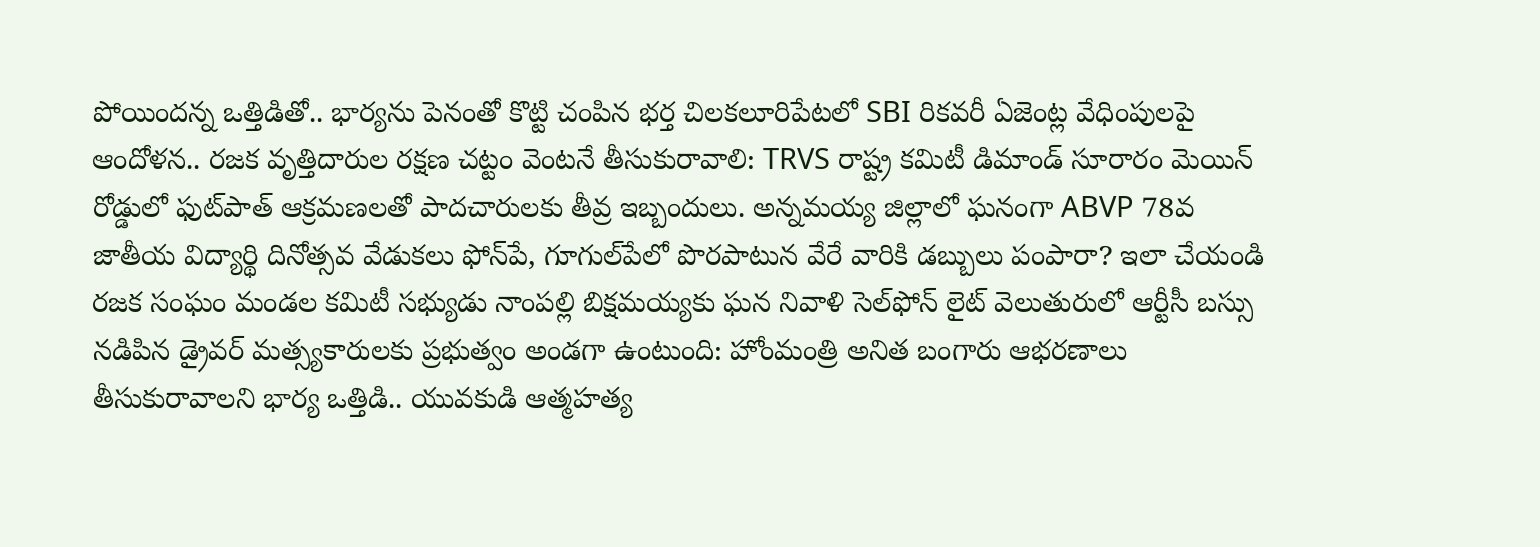పోయిందన్న ఒత్తిడితో.. భార్యను పెనంతో కొట్టి చంపిన భర్త చిలకలూరిపేటలో SBI రికవరీ ఏజెంట్ల వేధింపులపై ఆందోళన.. రజక వృత్తిదారుల రక్షణ చట్టం వెంటనే తీసుకురావాలి: TRVS రాష్ట్ర కమిటీ డిమాండ్ సూరారం మెయిన్ రోడ్డులో ఫుట్‌పాత్ ఆక్రమణలతో పాదచారులకు తీవ్ర ఇబ్బందులు. అన్నమయ్య జిల్లాలో ఘనంగా ABVP 78వ జాతీయ విద్యార్థి దినోత్సవ వేడుకలు ఫోన్‌పే, గూగుల్‌పేలో పొరపాటున వేరే వారికి డబ్బులు పంపారా? ఇలా చేయండి రజక సంఘం మండల కమిటీ సభ్యుడు నాంపల్లి బిక్షమయ్యకు ఘన నివాళి సెల్‌ఫోన్ లైట్ వెలుతురులో ఆర్టీసీ బస్సు నడిపిన డ్రైవర్ మత్స్యకారులకు ప్రభుత్వం అండగా ఉంటుంది: హోంమంత్రి అనిత బంగారు ఆభరణాలు తీసుకురావాలని భార్య ఒత్తిడి.. యువకుడి ఆత్మహత్య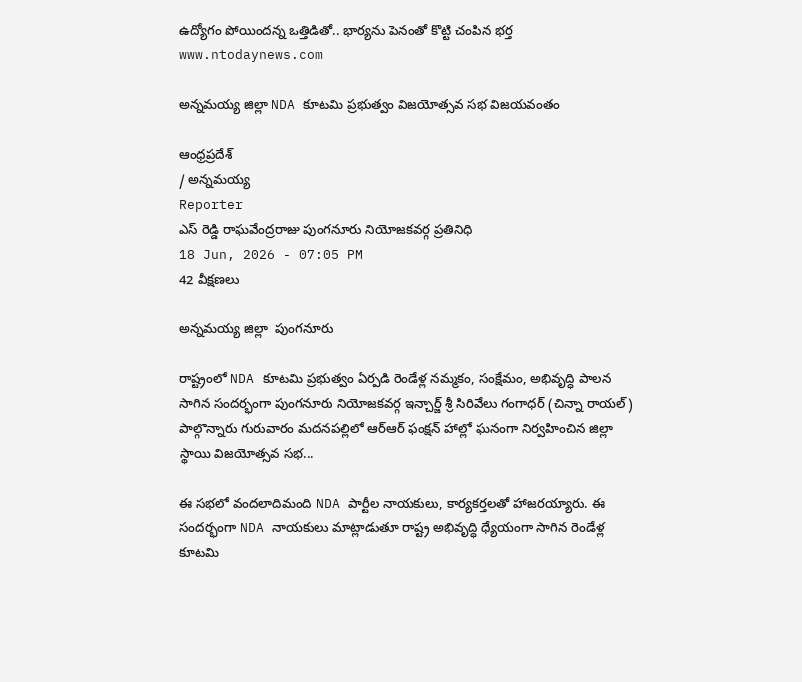ఉద్యోగం పోయిందన్న ఒత్తిడితో.. భార్యను పెనంతో కొట్టి చంపిన భర్త
www.ntodaynews.com

అన్నమయ్య జిల్లా NDA కూటమి ప్రభుత్వం విజయోత్సవ సభ విజయవంతం

ఆంధ్రప్రదేశ్
/ అన్నమయ్య
Reporter
ఎస్ రెడ్డి రాఘవేంద్రరాజు పుంగనూరు నియోజకవర్గ ప్రతినిధి
18 Jun, 2026 - 07:05 PM
42 వీక్షణలు

అన్నమయ్య జిల్లా  పుంగనూరు

రాష్ట్రంలో NDA కూటమి ప్రభుత్వం ఏర్పడి రెండేళ్ల నమ్మకం, సంక్షేమం, అభివృద్ధి పాలన సాగిన సందర్భంగా పుంగనూరు నియోజకవర్గ ఇన్చార్జ్ శ్రీ సిరివేలు గంగాధర్ (చిన్నా రాయల్)  పాల్గొన్నారు గురువారం మదనపల్లిలో ఆర్ఆర్ ఫంక్షన్ హాల్లో ఘనంగా నిర్వహించిన జిల్లా స్థాయి విజయోత్సవ సభ...

ఈ సభలో వందలాదిమంది NDA పార్టీల నాయకులు, కార్యకర్తలతో హాజరయ్యారు. ఈ సందర్భంగా NDA నాయకులు మాట్లాడుతూ రాష్ట్ర అభివృద్ధి ధ్యేయంగా సాగిన రెండేళ్ల కూటమి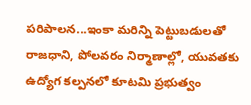పరిపాలన...ఇంకా మరిన్ని పెట్టుబడులతో రాజధాని, పోలవరం నిర్మాణాల్లో, యువతకు ఉద్యోగ కల్పనలో కూటమి ప్రభుత్వం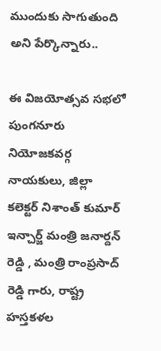ముందుకు సాగుతుంది అని పేర్కొన్నారు..

ఈ విజయోత్సవ సభలో పుంగనూరు నియోజకవర్గ నాయకులు, జిల్లా కలెక్టర్ నిశాంత్ కుమార్  ఇన్చార్జ్ మంత్రి జనార్దన్ రెడ్డి , మంత్రి రాంప్రసాద్ రెడ్డి గారు, రాష్ట్ర హస్తకళల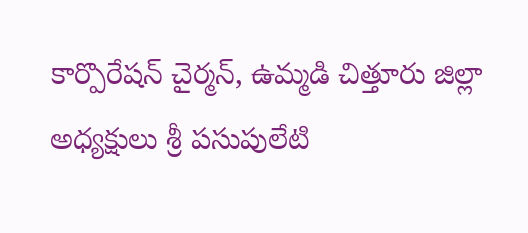కార్పొరేషన్ చైర్మన్, ఉమ్మడి చిత్తూరు జిల్లా అధ్యక్షులు శ్రీ పసుపులేటి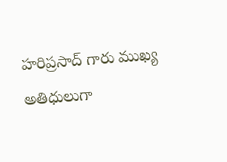హరిప్రసాద్ గారు ముఖ్య అతిధులుగా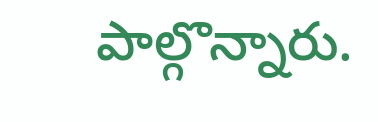పాల్గొన్నారు.